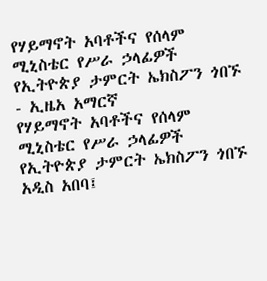የሃይማኖት አባቶችና የሰላም ሚኒስቴር የሥራ ኃላፊዎች የኢትዮጵያ ታምርት ኤክስፖን ጎበኙ - ኢዜአ አማርኛ
የሃይማኖት አባቶችና የሰላም ሚኒስቴር የሥራ ኃላፊዎች የኢትዮጵያ ታምርት ኤክስፖን ጎበኙ
አዲስ አበባ፤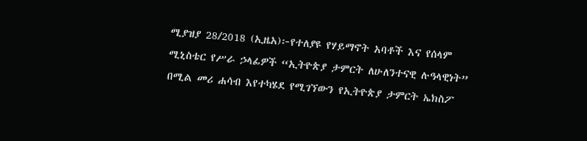ሚያዝያ 28/2018 (ኢዜአ)፦የተለያዩ የሃይማኖት አባቶች እና የሰላም ሚኒስቴር የሥራ ኃላፊዎች “ኢትዮጵያ ታምርት ለሁለንተናዊ ሉዓላዊነት” በሚል መሪ ሐሳብ እየተካሄደ የሚገኘውን የኢትዮጵያ ታምርት ኤክስፖ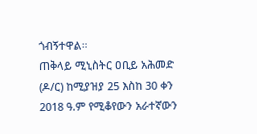ጎብኝተዋል።
ጠቅላይ ሚኒስትር ዐቢይ አሕመድ (ዶ/ር) ከሚያዝያ 25 እስከ 30 ቀን 2018 ዓ.ም የሚቆየውን አራተኛውን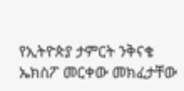የኢትዮጵያ ታምርት ንቅናቄ ኤክስፖ መርቀው መክፈታቸው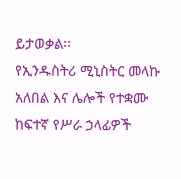ይታወቃል፡፡
የኢንዱስትሪ ሚኒስትር መላኩ አለበል እና ሌሎች የተቋሙ ከፍተኛ የሥራ ኃላፊዎች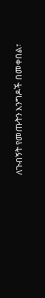ለጉብኝት የመጡትን እንግዶች በመቀበል፣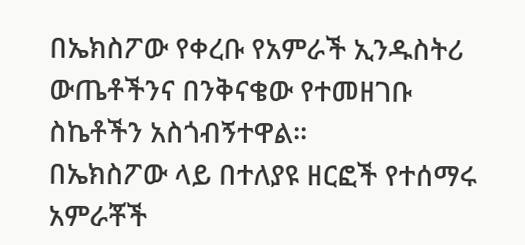በኤክስፖው የቀረቡ የአምራች ኢንዱስትሪ ውጤቶችንና በንቅናቄው የተመዘገቡ ስኬቶችን አስጎብኝተዋል።
በኤክስፖው ላይ በተለያዩ ዘርፎች የተሰማሩ አምራቾች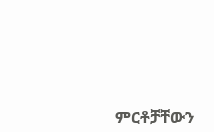ምርቶቻቸውን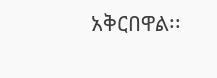አቅርበዋል፡፡